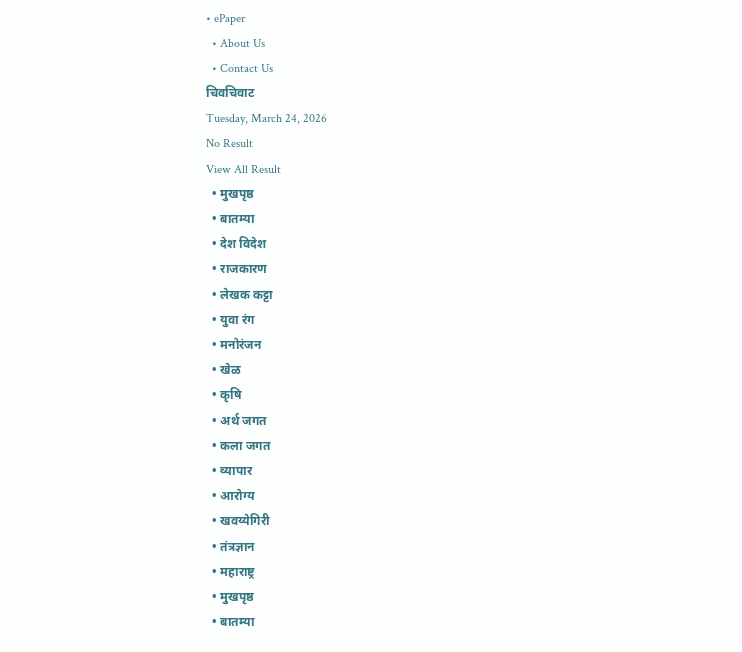• ePaper
  • About Us
  • Contact Us
चिवचिवाट
Tuesday, March 24, 2026
No Result
View All Result
  • मुखपृष्ठ
  • बातम्या
  • देश विदेश
  • राजकारण
  • लेखक कट्टा
  • युवा रंग
  • मनोरंजन
  • खेळ
  • कृषि
  • अर्थ जगत
  • कला जगत
  • व्यापार
  • आरोग्य
  • खवय्येगिरी
  • तंत्रज्ञान
  • महाराष्ट्र
  • मुखपृष्ठ
  • बातम्या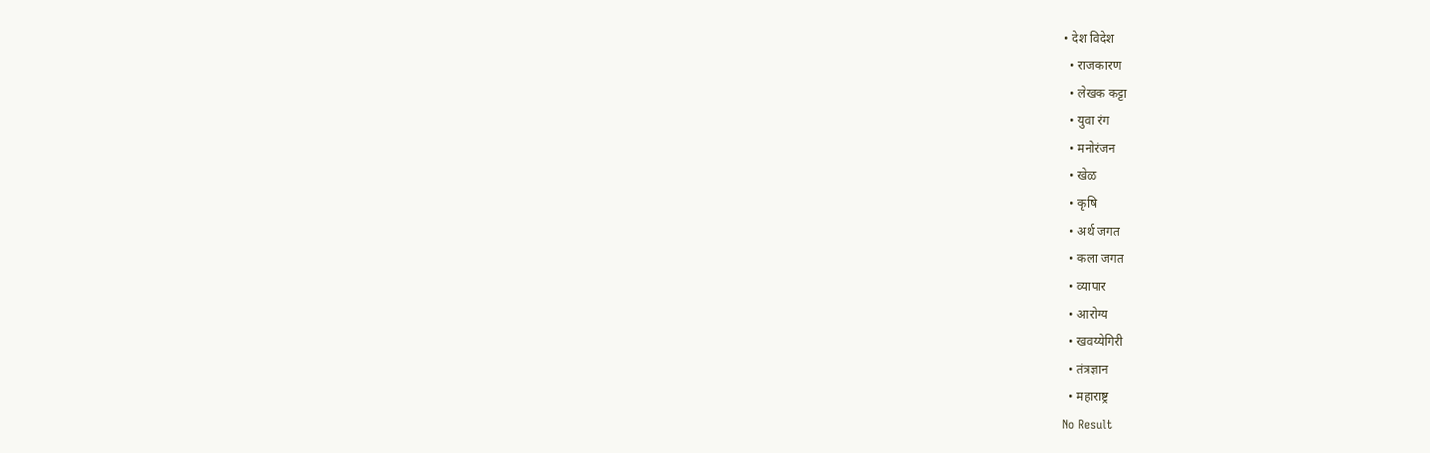• देश विदेश
  • राजकारण
  • लेखक कट्टा
  • युवा रंग
  • मनोरंजन
  • खेळ
  • कृषि
  • अर्थ जगत
  • कला जगत
  • व्यापार
  • आरोग्य
  • खवय्येगिरी
  • तंत्रज्ञान
  • महाराष्ट्र
No Result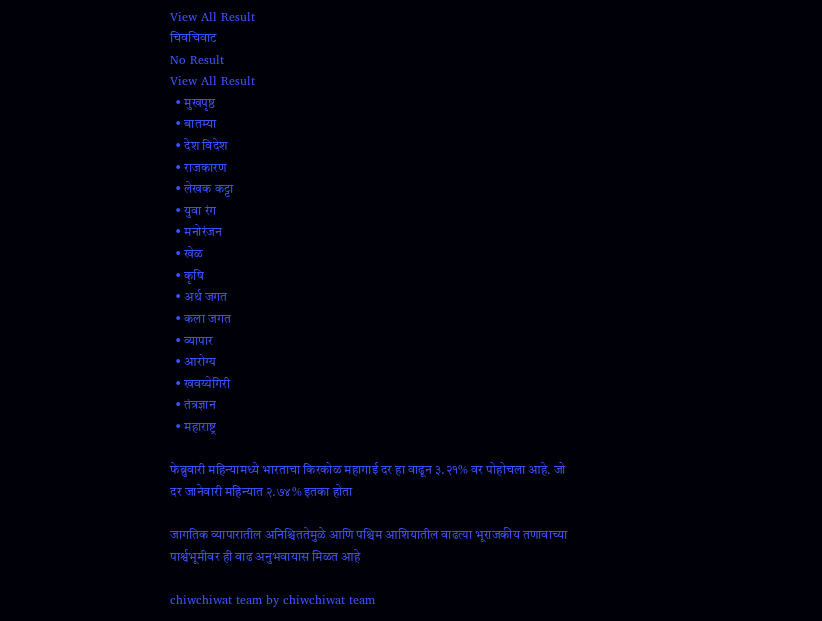View All Result
चिवचिवाट
No Result
View All Result
  • मुखपृष्ठ
  • बातम्या
  • देश विदेश
  • राजकारण
  • लेखक कट्टा
  • युवा रंग
  • मनोरंजन
  • खेळ
  • कृषि
  • अर्थ जगत
  • कला जगत
  • व्यापार
  • आरोग्य
  • खवय्येगिरी
  • तंत्रज्ञान
  • महाराष्ट्र

फेब्रुवारी महिन्यामध्ये भारताचा किरकोळ महागाई दर हा वाढून ३.२१% वर पोहोचला आहे. जो दर जानेवारी महिन्यात २.७४% इतका होता

जागतिक व्यापारातील अनिश्चिततेमुळे आणि पश्चिम आशियातील वाढत्या भूराजकीय तणावाच्या पार्श्वभूमीवर ही वाढ अनुभवायास मिळत आहे

chiwchiwat team by chiwchiwat team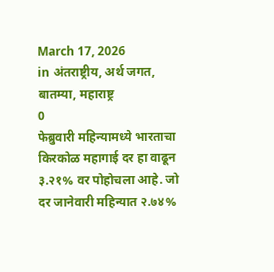March 17, 2026
in अंतराष्ट्रीय, अर्थ जगत, बातम्या, महाराष्ट्र
0
फेब्रुवारी महिन्यामध्ये भारताचा किरकोळ महागाई दर हा वाढून ३.२१% वर पोहोचला आहे. जो दर जानेवारी महिन्यात २.७४%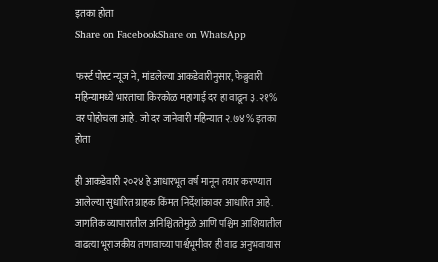इतका होता
Share on FacebookShare on WhatsApp

फर्स्ट पोस्ट न्यूज ने, मांडलेल्या आकडेवारीनुसार, फेब्रुवारी महिन्यामध्ये भारताचा किरकोळ महागाई दर हा वाढून ३.२१% वर पोहोचला आहे. जो दर जानेवारी महिन्यात २.७४% इतका होता

ही आकडेवारी २०२४ हे आधारभूत वर्ष मानून तयार करण्यात आलेल्या सुधारित ग्राहक किंमत निर्देशांकावर आधारित आहे. जागतिक व्यापारातील अनिश्चिततेमुळे आणि पश्चिम आशियातील वाढत्या भूराजकीय तणावाच्या पार्श्वभूमीवर ही वाढ अनुभवायास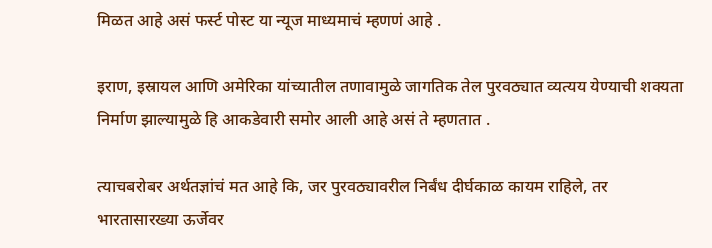मिळत आहे असं फर्स्ट पोस्ट या न्यूज माध्यमाचं म्हणणं आहे .

इराण, इस्रायल आणि अमेरिका यांच्यातील तणावामुळे जागतिक तेल पुरवठ्यात व्यत्यय येण्याची शक्यता निर्माण झाल्यामुळे हि आकडेवारी समोर आली आहे असं ते म्हणतात .

त्याचबरोबर अर्थतज्ञांचं मत आहे कि, जर पुरवठ्यावरील निर्बंध दीर्घकाळ कायम राहिले, तर भारतासारख्या ऊर्जेवर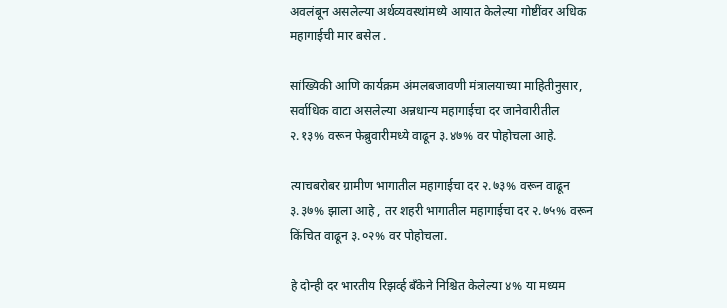अवलंबून असलेल्या अर्थव्यवस्थांमध्ये आयात केलेल्या गोष्टींवर अधिक महागाईची मार बसेल .

सांख्यिकी आणि कार्यक्रम अंमलबजावणी मंत्रालयाच्या माहितीनुसार, सर्वाधिक वाटा असलेल्या अन्नधान्य महागाईचा दर जानेवारीतील २.१३% वरून फेब्रुवारीमध्ये वाढून ३.४७% वर पोहोचला आहे.

त्याचबरोबर ग्रामीण भागातील महागाईचा दर २.७३% वरून वाढून ३.३७% झाला आहे , तर शहरी भागातील महागाईचा दर २.७५% वरून किंचित वाढून ३.०२% वर पोहोचला.

हे दोन्ही दर भारतीय रिझर्व्ह बँकेने निश्चित केलेल्या ४% या मध्यम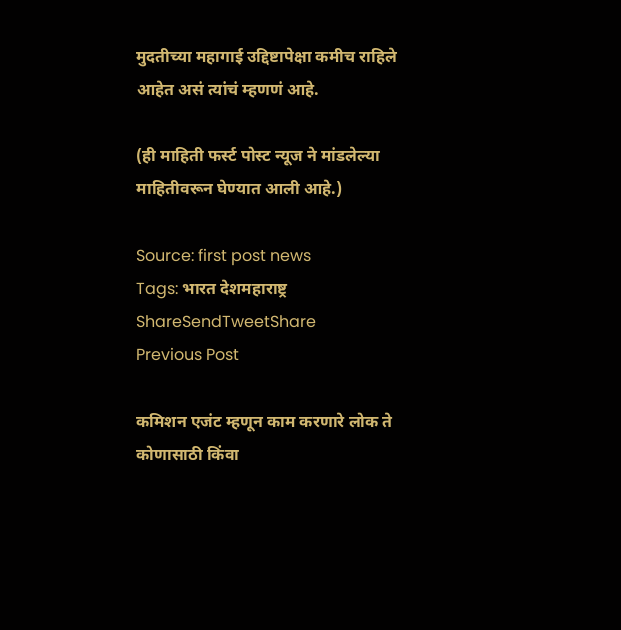मुदतीच्या महागाई उद्दिष्टापेक्षा कमीच राहिले आहेत असं त्यांचं म्हणणं आहे.

(ही माहिती फर्स्ट पोस्ट न्यूज ने मांडलेल्या माहितीवरून घेण्यात आली आहे.)

Source: first post news
Tags: भारत देशमहाराष्ट्र
ShareSendTweetShare
Previous Post

कमिशन एजंट म्हणून काम करणारे लोक ते कोणासाठी किंवा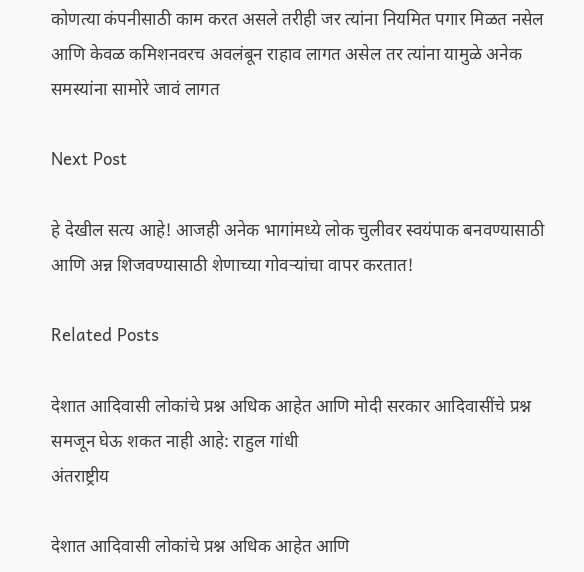कोणत्या कंपनीसाठी काम करत असले तरीही जर त्यांना नियमित पगार मिळत नसेल आणि केवळ कमिशनवरच अवलंबून राहाव लागत असेल तर त्यांना यामुळे अनेक समस्यांना सामोरे जावं लागत

Next Post

हे देखील सत्य आहे! आजही अनेक भागांमध्ये लोक चुलीवर स्वयंपाक बनवण्यासाठी आणि अन्न शिजवण्यासाठी शेणाच्या गोवऱ्यांचा वापर करतात!

Related Posts

देशात आदिवासी लोकांचे प्रश्न अधिक आहेत आणि मोदी सरकार आदिवासींचे प्रश्न समजून घेऊ शकत नाही आहे: राहुल गांधी
अंतराष्ट्रीय

देशात आदिवासी लोकांचे प्रश्न अधिक आहेत आणि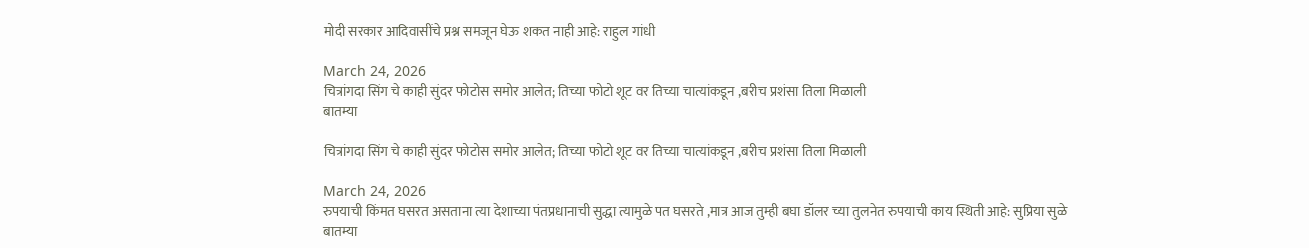मोदी सरकार आदिवासींचे प्रश्न समजून घेऊ शकत नाही आहे: राहुल गांधी

March 24, 2026
चित्रांगदा सिंग चे काही सुंदर फोटोस समोर आलेत; तिच्या फोटो शूट वर तिच्या चात्यांकडून ,बरीच प्रशंसा तिला मिळाली
बातम्या

चित्रांगदा सिंग चे काही सुंदर फोटोस समोर आलेत; तिच्या फोटो शूट वर तिच्या चात्यांकडून ,बरीच प्रशंसा तिला मिळाली

March 24, 2026
रुपयाची किंमत घसरत असताना त्या देशाच्या पंतप्रधानाची सुद्धा त्यामुळे पत घसरते ,मात्र आज तुम्ही बघा डॉलर च्या तुलनेत रुपयाची काय स्थिती आहे: सुप्रिया सुळे
बातम्या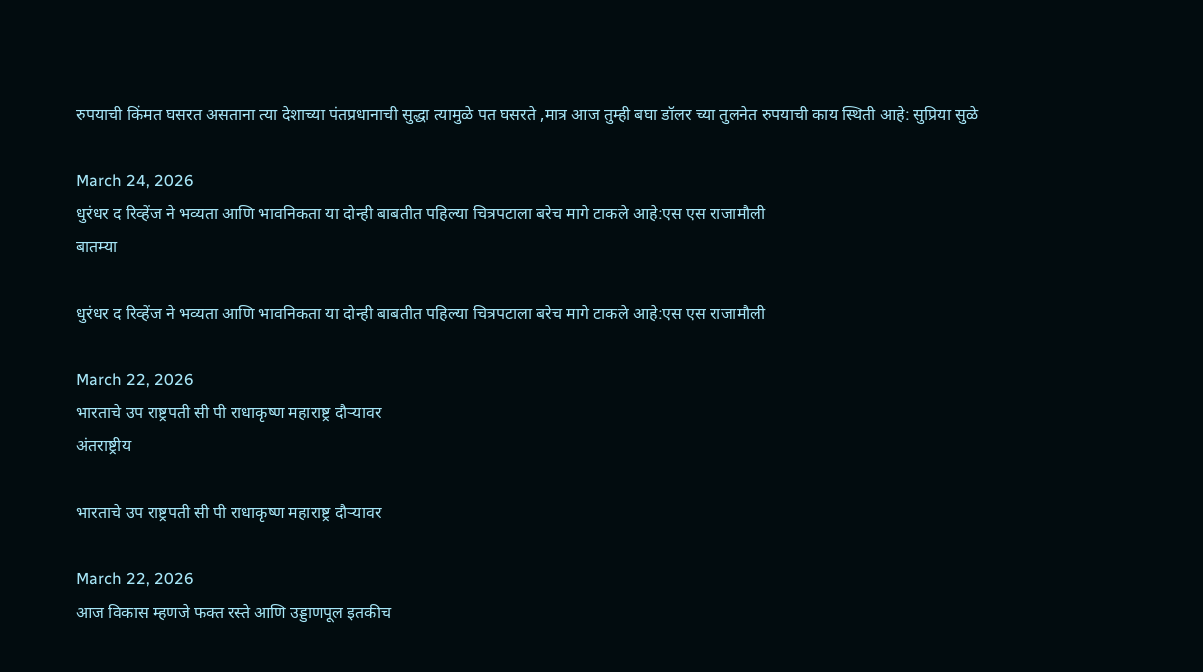रुपयाची किंमत घसरत असताना त्या देशाच्या पंतप्रधानाची सुद्धा त्यामुळे पत घसरते ,मात्र आज तुम्ही बघा डॉलर च्या तुलनेत रुपयाची काय स्थिती आहे: सुप्रिया सुळे

March 24, 2026
धुरंधर द रिव्हेंज ने भव्यता आणि भावनिकता या दोन्ही बाबतीत पहिल्या चित्रपटाला बरेच मागे टाकले आहे:एस एस राजामौली
बातम्या

धुरंधर द रिव्हेंज ने भव्यता आणि भावनिकता या दोन्ही बाबतीत पहिल्या चित्रपटाला बरेच मागे टाकले आहे:एस एस राजामौली

March 22, 2026
भारताचे उप राष्ट्रपती सी पी राधाकृष्ण महाराष्ट्र दौऱ्यावर
अंतराष्ट्रीय

भारताचे उप राष्ट्रपती सी पी राधाकृष्ण महाराष्ट्र दौऱ्यावर

March 22, 2026
आज विकास म्हणजे फक्त रस्ते आणि उड्डाणपूल इतकीच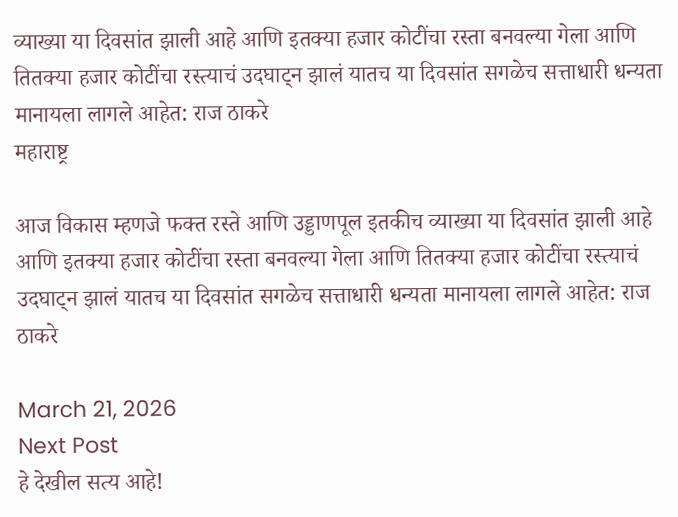व्याख्या या दिवसांत झाली आहे आणि इतक्या हजार कोटींचा रस्ता बनवल्या गेला आणि तितक्या हजार कोटींचा रस्त्याचं उदघाट्न झालं यातच या दिवसांत सगळेच सत्ताधारी धन्यता मानायला लागले आहेत: राज ठाकरे
महाराष्ट्र

आज विकास म्हणजे फक्त रस्ते आणि उड्डाणपूल इतकीच व्याख्या या दिवसांत झाली आहे आणि इतक्या हजार कोटींचा रस्ता बनवल्या गेला आणि तितक्या हजार कोटींचा रस्त्याचं उदघाट्न झालं यातच या दिवसांत सगळेच सत्ताधारी धन्यता मानायला लागले आहेत: राज ठाकरे

March 21, 2026
Next Post
हे देखील सत्य आहे!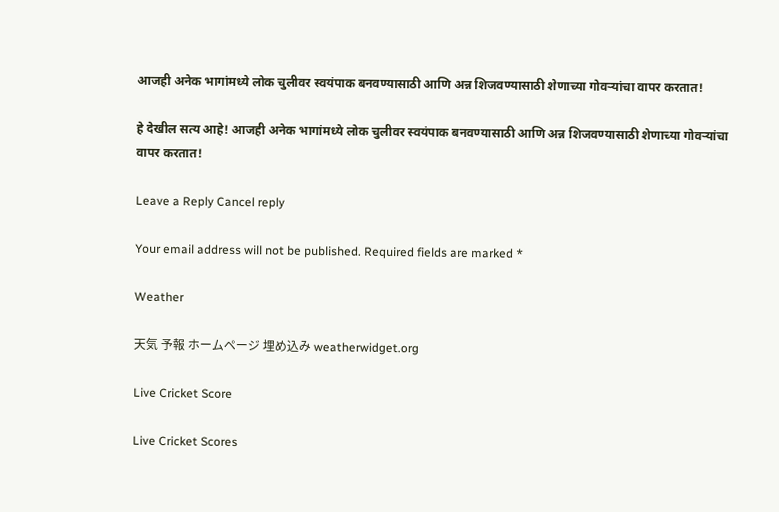आजही अनेक भागांमध्ये लोक चुलीवर स्वयंपाक बनवण्यासाठी आणि अन्न शिजवण्यासाठी शेणाच्या गोवऱ्यांचा वापर करतात!

हे देखील सत्य आहे! आजही अनेक भागांमध्ये लोक चुलीवर स्वयंपाक बनवण्यासाठी आणि अन्न शिजवण्यासाठी शेणाच्या गोवऱ्यांचा वापर करतात!

Leave a Reply Cancel reply

Your email address will not be published. Required fields are marked *

Weather

天気 予報 ホームページ 埋め込み weatherwidget.org

Live Cricket Score

Live Cricket Scores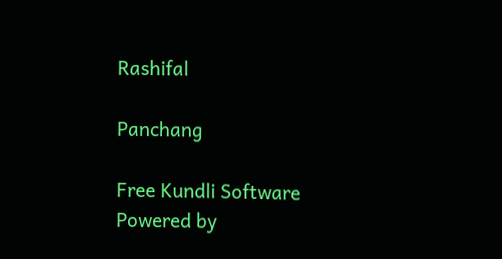Rashifal

Panchang

Free Kundli Software
Powered by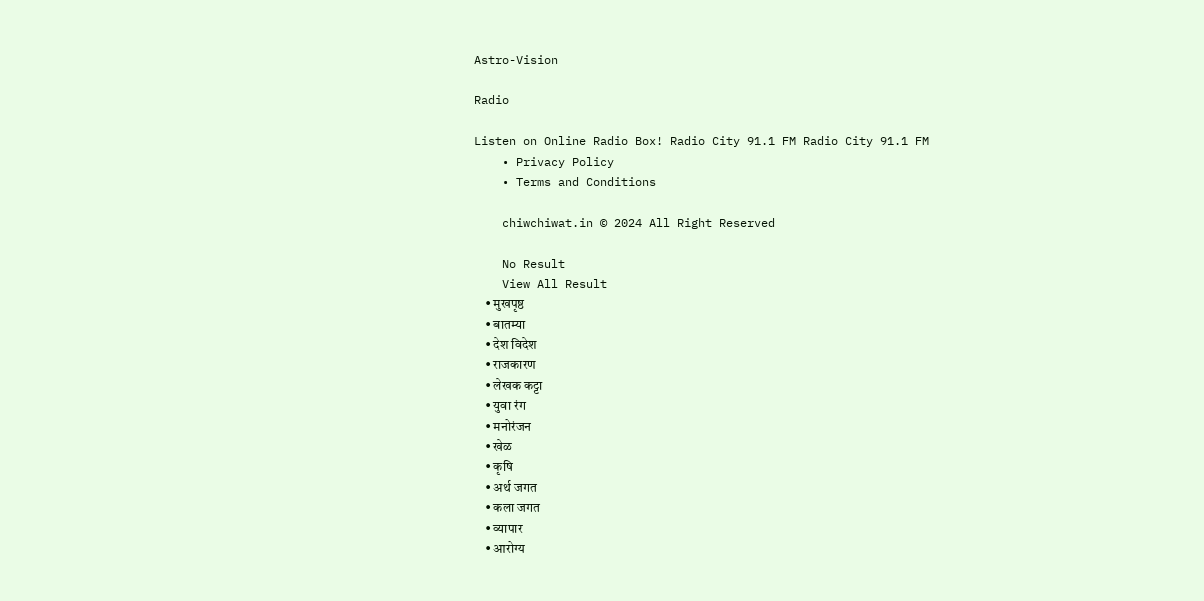Astro-Vision

Radio

Listen on Online Radio Box! Radio City 91.1 FM Radio City 91.1 FM
    • Privacy Policy
    • Terms and Conditions

    chiwchiwat.in © 2024 All Right Reserved

    No Result
    View All Result
    • मुखपृष्ठ
    • बातम्या
    • देश विदेश
    • राजकारण
    • लेखक कट्टा
    • युवा रंग
    • मनोरंजन
    • खेळ
    • कृषि
    • अर्थ जगत
    • कला जगत
    • व्यापार
    • आरोग्य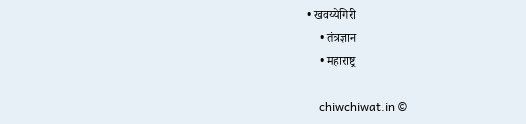• खवय्येगिरी
    • तंत्रज्ञान
    • महाराष्ट्र

    chiwchiwat.in ©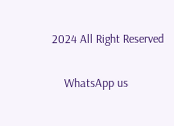2024 All Right Reserved

    WhatsApp us